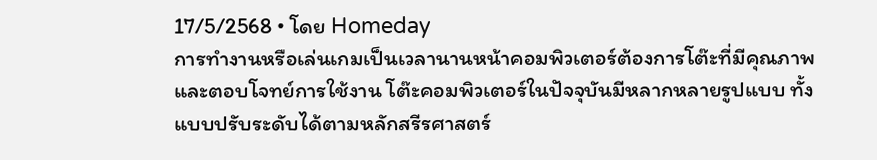17/5/2568 • โดย Homeday
การทำงานหรือเล่นเกมเป็นเวลานานหน้าคอมพิวเตอร์ต้องการโต๊ะที่มีคุณภาพและตอบโจทย์การใช้งาน โต๊ะคอมพิวเตอร์ในปัจจุบันมีหลากหลายรูปแบบ ทั้งแบบปรับระดับได้ตามหลักสรีรศาสตร์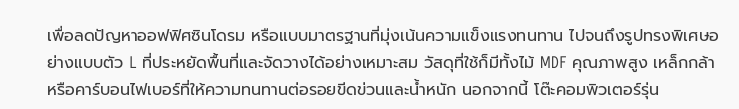เพื่อลดปัญหาออฟฟิศซินโดรม หรือแบบมาตรฐานที่มุ่งเน้นความแข็งแรงทนทาน ไปจนถึงรูปทรงพิเศษอย่างแบบตัว L ที่ประหยัดพื้นที่และจัดวางได้อย่างเหมาะสม วัสดุที่ใช้ก็มีทั้งไม้ MDF คุณภาพสูง เหล็กกล้า หรือคาร์บอนไฟเบอร์ที่ให้ความทนทานต่อรอยขีดข่วนและน้ำหนัก นอกจากนี้ โต๊ะคอมพิวเตอร์รุ่น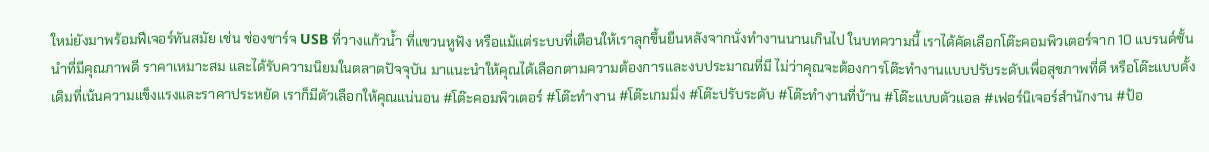ใหม่ยังมาพร้อมฟีเจอร์ทันสมัย เช่น ช่องชาร์จ USB ที่วางแก้วน้ำ ที่แขวนหูฟัง หรือแม้แต่ระบบที่เตือนให้เราลุกขึ้นยืนหลังจากนั่งทำงานนานเกินไป ในบทความนี้ เราได้คัดเลือกโต๊ะคอมพิวเตอร์จาก 10 แบรนด์ชั้นนำที่มีคุณภาพดี ราคาเหมาะสม และได้รับความนิยมในตลาดปัจจุบัน มาแนะนำให้คุณได้เลือกตามความต้องการและงบประมาณที่มี ไม่ว่าคุณจะต้องการโต๊ะทำงานแบบปรับระดับเพื่อสุขภาพที่ดี หรือโต๊ะแบบดั้งเดิมที่เน้นความแข็งแรงและราคาประหยัด เราก็มีตัวเลือกให้คุณแน่นอน #โต๊ะคอมพิวเตอร์ #โต๊ะทำงาน #โต๊ะเกมมิ่ง #โต๊ะปรับระดับ #โต๊ะทำงานที่บ้าน #โต๊ะแบบตัวแอล #เฟอร์นิเจอร์สำนักงาน #ป้อ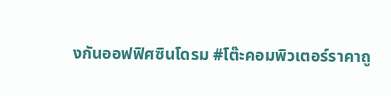งกันออฟฟิศซินโดรม #โต๊ะคอมพิวเตอร์ราคาถู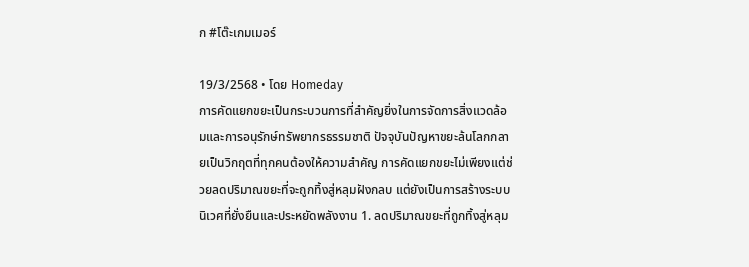ก #โต๊ะเกมเมอร์

19/3/2568 • โดย Homeday
การคัดแยกขยะเป็นกระบวนการที่สำคัญยิ่งในการจัดการสิ่งแวดล้อมและการอนุรักษ์ทรัพยากรธรรมชาติ ปัจจุบันปัญหาขยะล้นโลกกลายเป็นวิกฤตที่ทุกคนต้องให้ความสำคัญ การคัดแยกขยะไม่เพียงแต่ช่วยลดปริมาณขยะที่จะถูกทิ้งสู่หลุมฝังกลบ แต่ยังเป็นการสร้างระบบนิเวศที่ยั่งยืนและประหยัดพลังงาน 1. ลดปริมาณขยะที่ถูกทิ้งสู่หลุม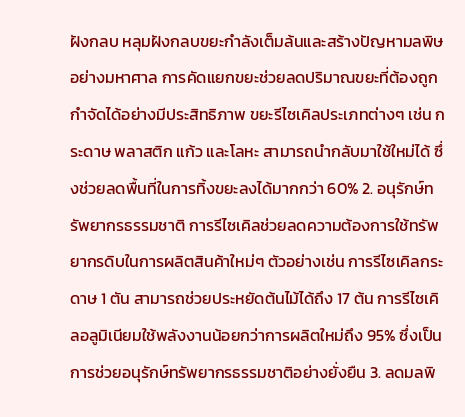ฝังกลบ หลุมฝังกลบขยะกำลังเต็มล้นและสร้างปัญหามลพิษอย่างมหาศาล การคัดแยกขยะช่วยลดปริมาณขยะที่ต้องถูกกำจัดได้อย่างมีประสิทธิภาพ ขยะรีไซเคิลประเภทต่างๆ เช่น กระดาษ พลาสติก แก้ว และโลหะ สามารถนำกลับมาใช้ใหม่ได้ ซึ่งช่วยลดพื้นที่ในการทิ้งขยะลงได้มากกว่า 60% 2. อนุรักษ์ทรัพยากรธรรมชาติ การรีไซเคิลช่วยลดความต้องการใช้ทรัพยากรดิบในการผลิตสินค้าใหม่ๆ ตัวอย่างเช่น การรีไซเคิลกระดาษ 1 ตัน สามารถช่วยประหยัดต้นไม้ได้ถึง 17 ต้น การรีไซเคิลอลูมิเนียมใช้พลังงานน้อยกว่าการผลิตใหม่ถึง 95% ซึ่งเป็นการช่วยอนุรักษ์ทรัพยากรธรรมชาติอย่างยั่งยืน 3. ลดมลพิ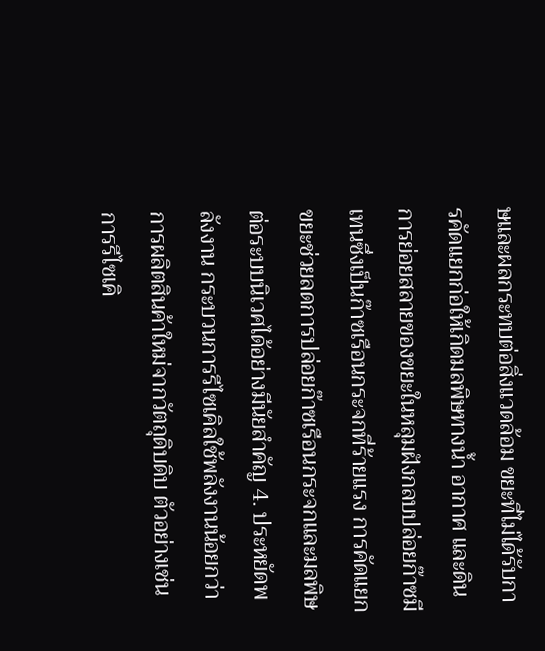ษและผลกระทบต่อสิ่งแวดล้อม ขยะที่ไม่ได้รับการคัดแยกก่อให้เกิดมลพิษทางน้ำ อากาศ และดิน การย่อยสลายของขยะในหลุมฝังกลบปล่อยก๊าซมีเทนซึ่งเป็นก๊าซเรือนกระจกที่ร้ายแรง การคัดแยกขยะช่วยลดการปล่อยก๊าซเรือนกระจกและมลพิษต่อระบบนิเวศได้อย่างมีนัยสำคัญ 4. ประหยัดพลังงาน กระบวนการรีไซเคิลใช้พลังงานน้อยกว่าการผลิตสินค้าใหม่จากวัตถุดิบดิบ ตัวอย่างเช่น การรีไซเคิ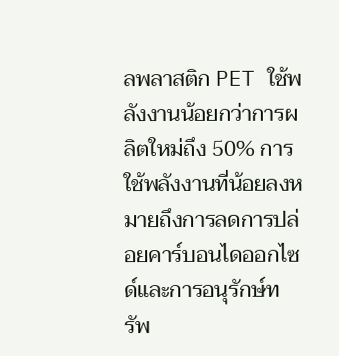ลพลาสติก PET ใช้พลังงานน้อยกว่าการผลิตใหม่ถึง 50% การใช้พลังงานที่น้อยลงหมายถึงการลดการปล่อยคาร์บอนไดออกไซด์และการอนุรักษ์ทรัพ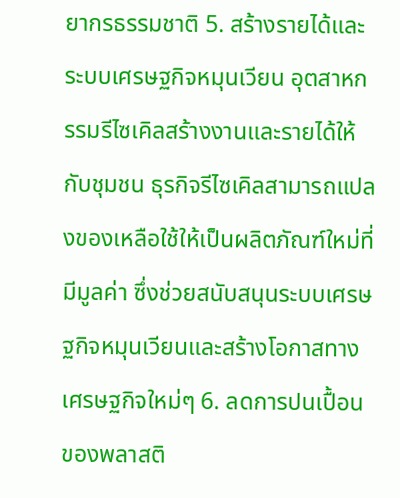ยากรธรรมชาติ 5. สร้างรายได้และระบบเศรษฐกิจหมุนเวียน อุตสาหกรรมรีไซเคิลสร้างงานและรายได้ให้กับชุมชน ธุรกิจรีไซเคิลสามารถแปลงของเหลือใช้ให้เป็นผลิตภัณฑ์ใหม่ที่มีมูลค่า ซึ่งช่วยสนับสนุนระบบเศรษฐกิจหมุนเวียนและสร้างโอกาสทางเศรษฐกิจใหม่ๆ 6. ลดการปนเปื้อนของพลาสติ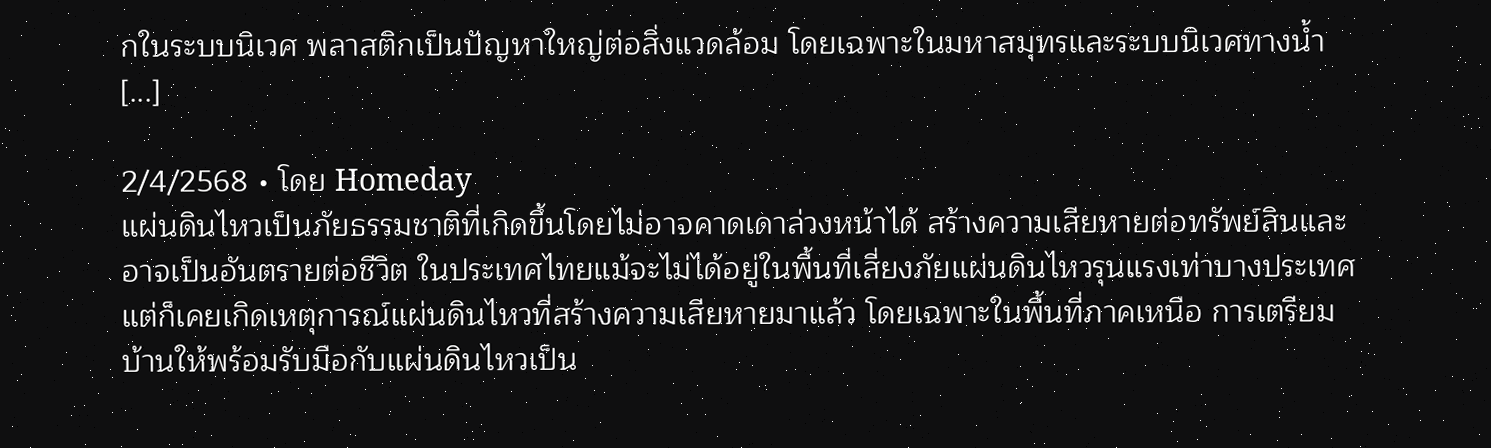กในระบบนิเวศ พลาสติกเป็นปัญหาใหญ่ต่อสิ่งแวดล้อม โดยเฉพาะในมหาสมุทรและระบบนิเวศทางน้ำ [...]

2/4/2568 • โดย Homeday
แผ่นดินไหวเป็นภัยธรรมชาติที่เกิดขึ้นโดยไม่อาจคาดเดาล่วงหน้าได้ สร้างความเสียหายต่อทรัพย์สินและอาจเป็นอันตรายต่อชีวิต ในประเทศไทยแม้จะไม่ได้อยู่ในพื้นที่เสี่ยงภัยแผ่นดินไหวรุนแรงเท่าบางประเทศ แต่ก็เคยเกิดเหตุการณ์แผ่นดินไหวที่สร้างความเสียหายมาแล้ว โดยเฉพาะในพื้นที่ภาคเหนือ การเตรียมบ้านให้พร้อมรับมือกับแผ่นดินไหวเป็น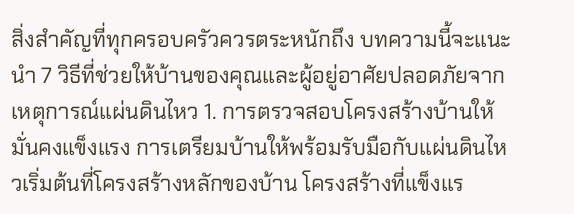สิ่งสำคัญที่ทุกครอบครัวควรตระหนักถึง บทความนี้จะแนะนำ 7 วิธีที่ช่วยให้บ้านของคุณและผู้อยู่อาศัยปลอดภัยจากเหตุการณ์แผ่นดินไหว 1. การตรวจสอบโครงสร้างบ้านให้มั่นคงแข็งแรง การเตรียมบ้านให้พร้อมรับมือกับแผ่นดินไหวเริ่มต้นที่โครงสร้างหลักของบ้าน โครงสร้างที่แข็งแร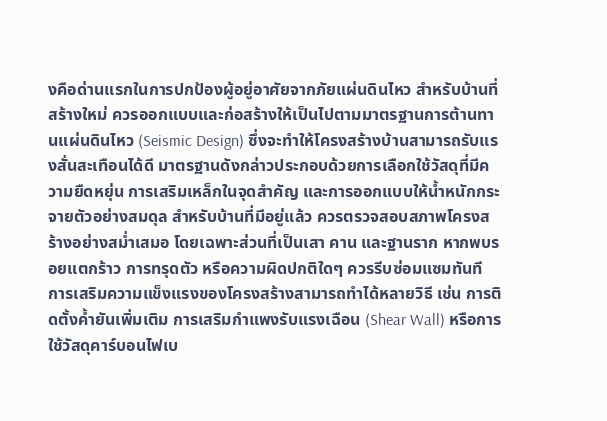งคือด่านแรกในการปกป้องผู้อยู่อาศัยจากภัยแผ่นดินไหว สำหรับบ้านที่สร้างใหม่ ควรออกแบบและก่อสร้างให้เป็นไปตามมาตรฐานการต้านทานแผ่นดินไหว (Seismic Design) ซึ่งจะทำให้โครงสร้างบ้านสามารถรับแรงสั่นสะเทือนได้ดี มาตรฐานดังกล่าวประกอบด้วยการเลือกใช้วัสดุที่มีความยืดหยุ่น การเสริมเหล็กในจุดสำคัญ และการออกแบบให้น้ำหนักกระจายตัวอย่างสมดุล สำหรับบ้านที่มีอยู่แล้ว ควรตรวจสอบสภาพโครงสร้างอย่างสม่ำเสมอ โดยเฉพาะส่วนที่เป็นเสา คาน และฐานราก หากพบรอยแตกร้าว การทรุดตัว หรือความผิดปกติใดๆ ควรรีบซ่อมแซมทันที การเสริมความแข็งแรงของโครงสร้างสามารถทำได้หลายวิธี เช่น การติดตั้งค้ำยันเพิ่มเติม การเสริมกำแพงรับแรงเฉือน (Shear Wall) หรือการใช้วัสดุคาร์บอนไฟเบ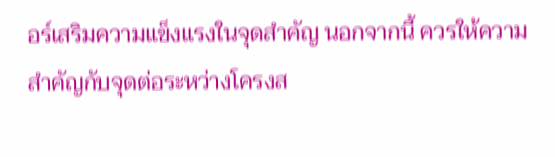อร์เสริมความแข็งแรงในจุดสำคัญ นอกจากนี้ ควรให้ความสำคัญกับจุดต่อระหว่างโครงส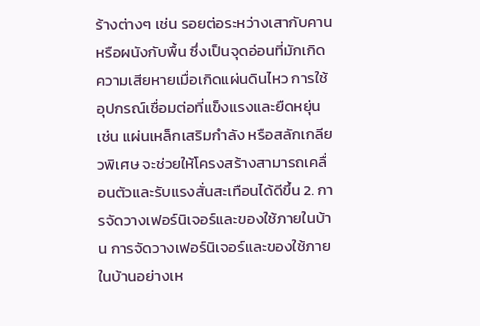ร้างต่างๆ เช่น รอยต่อระหว่างเสากับคาน หรือผนังกับพื้น ซึ่งเป็นจุดอ่อนที่มักเกิดความเสียหายเมื่อเกิดแผ่นดินไหว การใช้อุปกรณ์เชื่อมต่อที่แข็งแรงและยืดหยุ่น เช่น แผ่นเหล็กเสริมกำลัง หรือสลักเกลียวพิเศษ จะช่วยให้โครงสร้างสามารถเคลื่อนตัวและรับแรงสั่นสะเทือนได้ดีขึ้น 2. การจัดวางเฟอร์นิเจอร์และของใช้ภายในบ้าน การจัดวางเฟอร์นิเจอร์และของใช้ภายในบ้านอย่างเห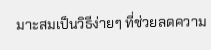มาะสมเป็นวิธีง่ายๆ ที่ช่วยลดความ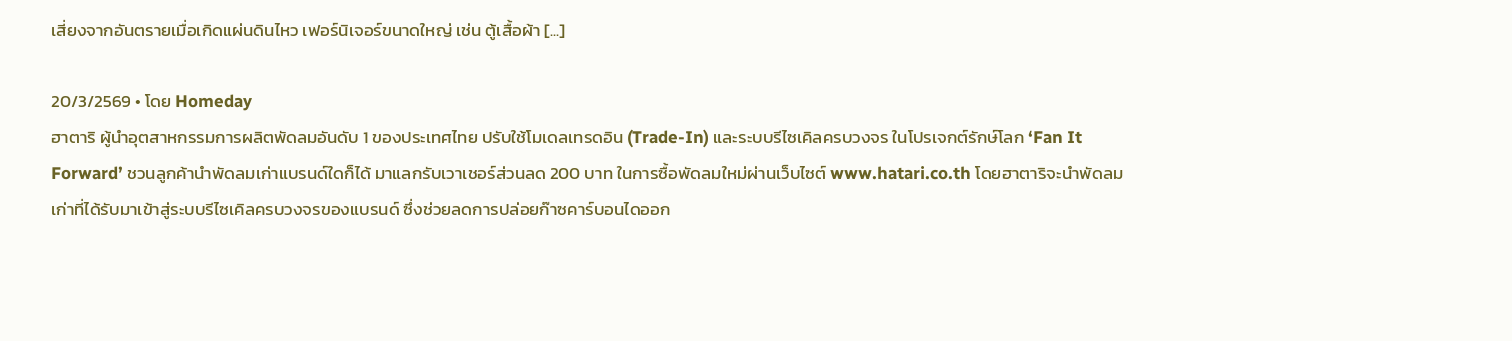เสี่ยงจากอันตรายเมื่อเกิดแผ่นดินไหว เฟอร์นิเจอร์ขนาดใหญ่ เช่น ตู้เสื้อผ้า [...]

20/3/2569 • โดย Homeday
ฮาตาริ ผู้นำอุตสาหกรรมการผลิตพัดลมอันดับ 1 ของประเทศไทย ปรับใช้โมเดลเทรดอิน (Trade-In) และระบบรีไซเคิลครบวงจร ในโปรเจกต์รักษ์โลก ‘Fan It Forward’ ชวนลูกค้านำพัดลมเก่าแบรนด์ใดก็ได้ มาแลกรับเวาเชอร์ส่วนลด 200 บาท ในการซื้อพัดลมใหม่ผ่านเว็บไซต์ www.hatari.co.th โดยฮาตาริจะนำพัดลมเก่าที่ได้รับมาเข้าสู่ระบบรีไซเคิลครบวงจรของแบรนด์ ซึ่งช่วยลดการปล่อยก๊าซคาร์บอนไดออก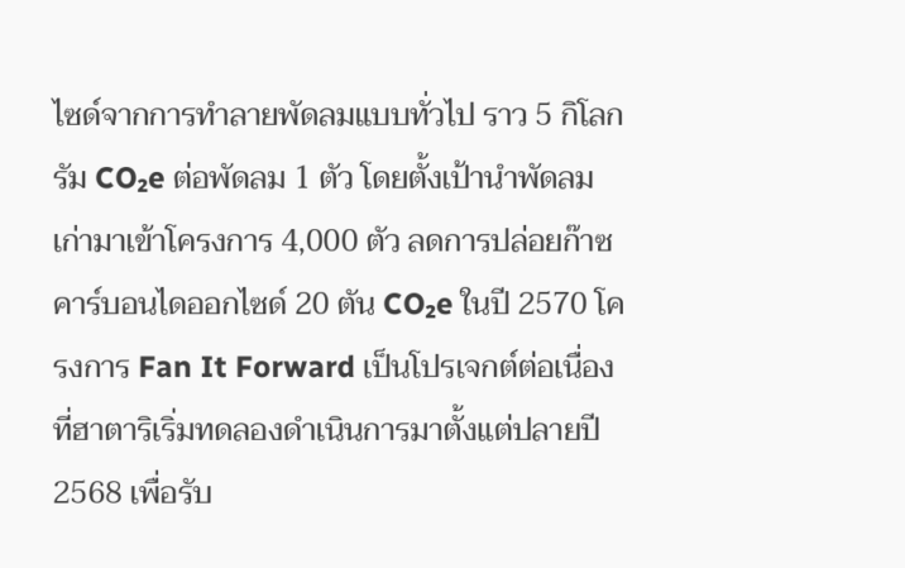ไซด์จากการทำลายพัดลมแบบทั่วไป ราว 5 กิโลกรัม CO₂e ต่อพัดลม 1 ตัว โดยตั้งเป้านำพัดลมเก่ามาเข้าโครงการ 4,000 ตัว ลดการปล่อยก๊าซคาร์บอนไดออกไซด์ 20 ตัน CO₂e ในปี 2570 โครงการ Fan It Forward เป็นโปรเจกต์ต่อเนื่องที่ฮาตาริเริ่มทดลองดำเนินการมาตั้งแต่ปลายปี 2568 เพื่อรับ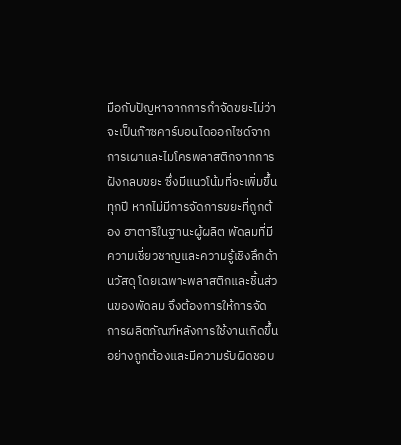มือกับปัญหาจากการกำจัดขยะไม่ว่าจะเป็นก๊าซคาร์บอนไดออกไซด์จากการเผาและไมโครพลาสติกจากการฝังกลบขยะ ซึ่งมีแนวโน้มที่จะเพิ่มขึ้นทุกปี หากไม่มีการจัดการขยะที่ถูกต้อง ฮาตาริในฐานะผู้ผลิต พัดลมที่มีความเชี่ยวชาญและความรู้เชิงลึกด้านวัสดุ โดยเฉพาะพลาสติกและชิ้นส่วนของพัดลม จึงต้องการให้การจัดการผลิตภัณฑ์หลังการใช้งานเกิดขึ้นอย่างถูกต้องและมีความรับผิดชอบ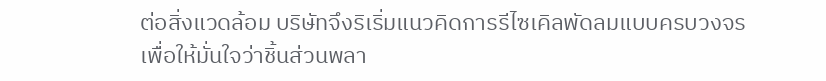ต่อสิ่งแวดล้อม บริษัทจึงริเริ่มแนวคิดการรีไซเคิลพัดลมแบบครบวงจร เพื่อให้มั่นใจว่าชิ้นส่วนพลา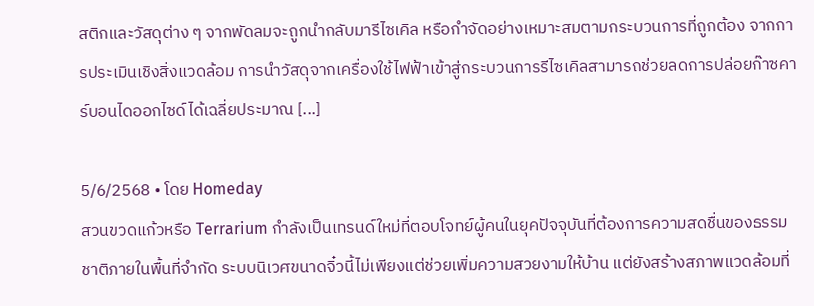สติกและวัสดุต่าง ๆ จากพัดลมจะถูกนำกลับมารีไซเคิล หรือกำจัดอย่างเหมาะสมตามกระบวนการที่ถูกต้อง จากการประเมินเชิงสิ่งแวดล้อม การนำวัสดุจากเครื่องใช้ไฟฟ้าเข้าสู่กระบวนการรีไซเคิลสามารถช่วยลดการปล่อยก๊าซคาร์บอนไดออกไซด์ได้เฉลี่ยประมาณ [...]

5/6/2568 • โดย Homeday
สวนขวดแก้วหรือ Terrarium กำลังเป็นเทรนด์ใหม่ที่ตอบโจทย์ผู้คนในยุคปัจจุบันที่ต้องการความสดชื่นของธรรมชาติภายในพื้นที่จำกัด ระบบนิเวศขนาดจิ๋วนี้ไม่เพียงแต่ช่วยเพิ่มความสวยงามให้บ้าน แต่ยังสร้างสภาพแวดล้อมที่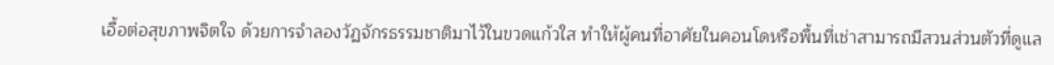เอื้อต่อสุขภาพจิตใจ ด้วยการจำลองวัฏจักรธรรมชาติมาไว้ในขวดแก้วใส ทำให้ผู้คนที่อาศัยในคอนโดหรือพื้นที่เช่าสามารถมีสวนส่วนตัวที่ดูแล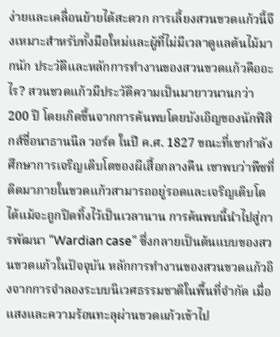ง่ายและเคลื่อนย้ายได้สะดวก การเลี้ยงสวนขวดแก้วนี้จึงเหมาะสำหรับทั้งมือใหม่และผู้ที่ไม่มีเวลาดูแลต้นไม้มากนัก ประวัติและหลักการทำงานของสวนขวดแก้วคืออะไร? สวนขวดแก้วมีประวัติความเป็นมายาวนานกว่า 200 ปี โดยเกิดขึ้นจากการค้นพบโดยบังเอิญของนักฟิสิกส์ชื่อนาธานนีล วอร์ด ในปี ค.ศ. 1827 ขณะที่เขากำลังศึกษาการเจริญเติบโตของผีเสื้อกลางคืน เขาพบว่าพืชที่ติดมาภายในขวดแก้วสามารถอยู่รอดและเจริญเติบโตได้แม้จะถูกปิดทิ้งไว้เป็นเวลานาน การค้นพบนี้นำไปสู่การพัฒนา “Wardian case” ซึ่งกลายเป็นต้นแบบของสวนขวดแก้วในปัจจุบัน หลักการทำงานของสวนขวดแก้วอิงจากการจำลองระบบนิเวศธรรมชาติในพื้นที่จำกัด เมื่อแสงและความร้อนทะลุผ่านขวดแก้วเข้าไป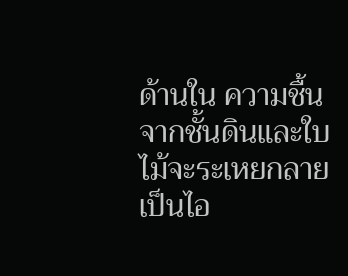ด้านใน ความชื้นจากชั้นดินและใบไม้จะระเหยกลายเป็นไอ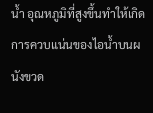น้ำ อุณหภูมิที่สูงขึ้นทำให้เกิดการควบแน่นของไอน้ำบนผนังขวด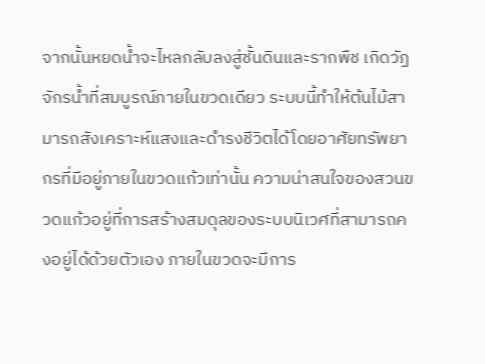จากนั้นหยดน้ำจะไหลกลับลงสู่ชั้นดินและรากพืช เกิดวัฏจักรน้ำที่สมบูรณ์ภายในขวดเดียว ระบบนี้ทำให้ต้นไม้สามารถสังเคราะห์แสงและดำรงชีวิตได้โดยอาศัยทรัพยากรที่มีอยู่ภายในขวดแก้วเท่านั้น ความน่าสนใจของสวนขวดแก้วอยู่ที่การสร้างสมดุลของระบบนิเวศที่สามารถคงอยู่ได้ด้วยตัวเอง ภายในขวดจะมีการ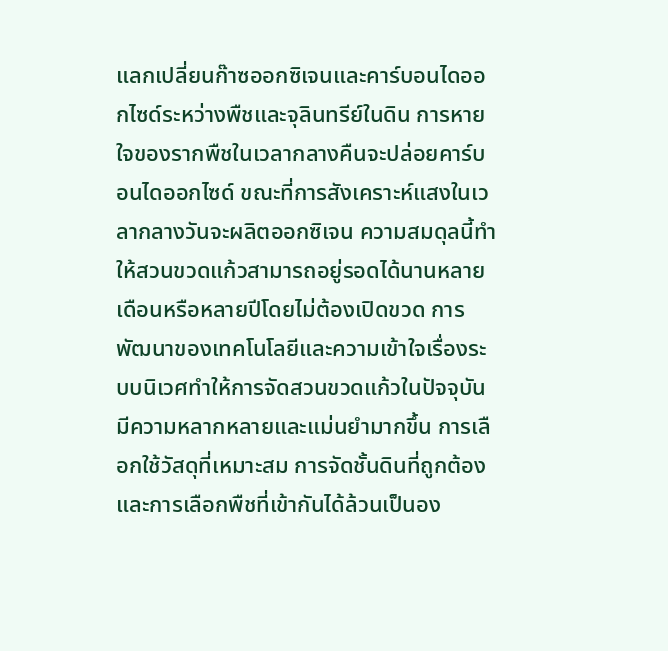แลกเปลี่ยนก๊าซออกซิเจนและคาร์บอนไดออกไซด์ระหว่างพืชและจุลินทรีย์ในดิน การหายใจของรากพืชในเวลากลางคืนจะปล่อยคาร์บอนไดออกไซด์ ขณะที่การสังเคราะห์แสงในเวลากลางวันจะผลิตออกซิเจน ความสมดุลนี้ทำให้สวนขวดแก้วสามารถอยู่รอดได้นานหลายเดือนหรือหลายปีโดยไม่ต้องเปิดขวด การพัฒนาของเทคโนโลยีและความเข้าใจเรื่องระบบนิเวศทำให้การจัดสวนขวดแก้วในปัจจุบันมีความหลากหลายและแม่นยำมากขึ้น การเลือกใช้วัสดุที่เหมาะสม การจัดชั้นดินที่ถูกต้อง และการเลือกพืชที่เข้ากันได้ล้วนเป็นอง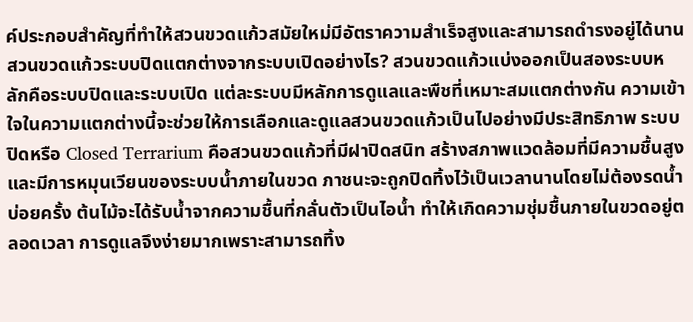ค์ประกอบสำคัญที่ทำให้สวนขวดแก้วสมัยใหม่มีอัตราความสำเร็จสูงและสามารถดำรงอยู่ได้นาน สวนขวดแก้วระบบปิดแตกต่างจากระบบเปิดอย่างไร? สวนขวดแก้วแบ่งออกเป็นสองระบบหลักคือระบบปิดและระบบเปิด แต่ละระบบมีหลักการดูแลและพืชที่เหมาะสมแตกต่างกัน ความเข้าใจในความแตกต่างนี้จะช่วยให้การเลือกและดูแลสวนขวดแก้วเป็นไปอย่างมีประสิทธิภาพ ระบบปิดหรือ Closed Terrarium คือสวนขวดแก้วที่มีฝาปิดสนิท สร้างสภาพแวดล้อมที่มีความชื้นสูงและมีการหมุนเวียนของระบบน้ำภายในขวด ภาชนะจะถูกปิดทิ้งไว้เป็นเวลานานโดยไม่ต้องรดน้ำบ่อยครั้ง ต้นไม้จะได้รับน้ำจากความชื้นที่กลั่นตัวเป็นไอน้ำ ทำให้เกิดความชุ่มชื้นภายในขวดอยู่ตลอดเวลา การดูแลจึงง่ายมากเพราะสามารถทิ้ง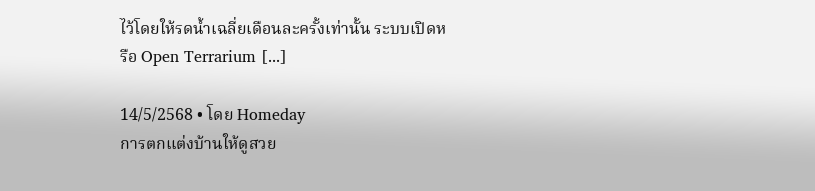ไว้โดยให้รดน้ำเฉลี่ยเดือนละครั้งเท่านั้น ระบบเปิดหรือ Open Terrarium [...]

14/5/2568 • โดย Homeday
การตกแต่งบ้านให้ดูสวย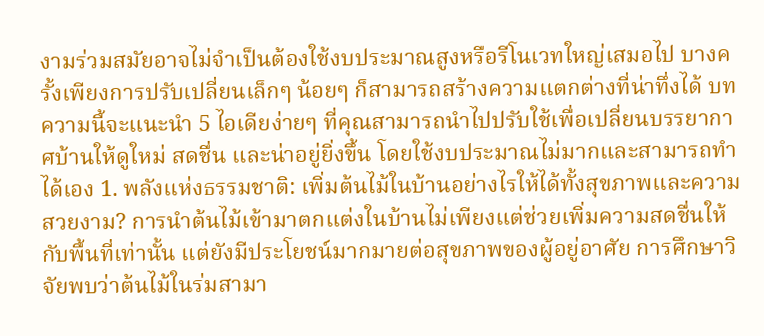งามร่วมสมัยอาจไม่จำเป็นต้องใช้งบประมาณสูงหรือรีโนเวทใหญ่เสมอไป บางครั้งเพียงการปรับเปลี่ยนเล็กๆ น้อยๆ ก็สามารถสร้างความแตกต่างที่น่าทึ่งได้ บทความนี้จะแนะนำ 5 ไอเดียง่ายๆ ที่คุณสามารถนำไปปรับใช้เพื่อเปลี่ยนบรรยากาศบ้านให้ดูใหม่ สดชื่น และน่าอยู่ยิ่งขึ้น โดยใช้งบประมาณไม่มากและสามารถทำได้เอง 1. พลังแห่งธรรมชาติ: เพิ่มต้นไม้ในบ้านอย่างไรให้ได้ทั้งสุขภาพและความสวยงาม? การนำต้นไม้เข้ามาตกแต่งในบ้านไม่เพียงแต่ช่วยเพิ่มความสดชื่นให้กับพื้นที่เท่านั้น แต่ยังมีประโยชน์มากมายต่อสุขภาพของผู้อยู่อาศัย การศึกษาวิจัยพบว่าต้นไม้ในร่มสามา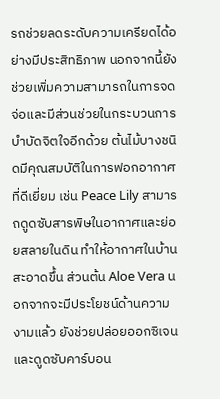รถช่วยลดระดับความเครียดได้อย่างมีประสิทธิภาพ นอกจากนี้ยังช่วยเพิ่มความสามารถในการจดจ่อและมีส่วนช่วยในกระบวนการบำบัดจิตใจอีกด้วย ต้นไม้บางชนิดมีคุณสมบัติในการฟอกอากาศที่ดีเยี่ยม เช่น Peace Lily สามารถดูดซับสารพิษในอากาศและย่อยสลายในดิน ทำให้อากาศในบ้านสะอาดขึ้น ส่วนต้น Aloe Vera นอกจากจะมีประโยชน์ด้านความงามแล้ว ยังช่วยปล่อยออกซิเจนและดูดซับคาร์บอน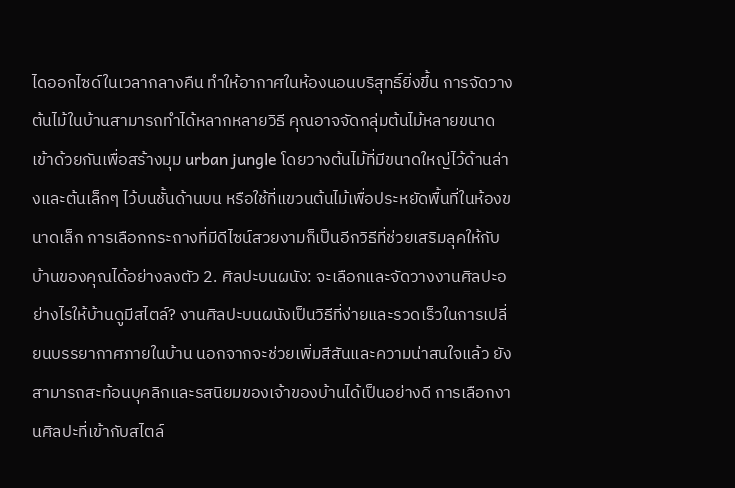ไดออกไซด์ในเวลากลางคืน ทำให้อากาศในห้องนอนบริสุทธิ์ยิ่งขึ้น การจัดวางต้นไม้ในบ้านสามารถทำได้หลากหลายวิธี คุณอาจจัดกลุ่มต้นไม้หลายขนาดเข้าด้วยกันเพื่อสร้างมุม urban jungle โดยวางต้นไม้ที่มีขนาดใหญ่ไว้ด้านล่างและต้นเล็กๆ ไว้บนชั้นด้านบน หรือใช้ที่แขวนต้นไม้เพื่อประหยัดพื้นที่ในห้องขนาดเล็ก การเลือกกระถางที่มีดีไซน์สวยงามก็เป็นอีกวิธีที่ช่วยเสริมลุคให้กับบ้านของคุณได้อย่างลงตัว 2. ศิลปะบนผนัง: จะเลือกและจัดวางงานศิลปะอย่างไรให้บ้านดูมีสไตล์? งานศิลปะบนผนังเป็นวิธีที่ง่ายและรวดเร็วในการเปลี่ยนบรรยากาศภายในบ้าน นอกจากจะช่วยเพิ่มสีสันและความน่าสนใจแล้ว ยังสามารถสะท้อนบุคลิกและรสนิยมของเจ้าของบ้านได้เป็นอย่างดี การเลือกงานศิลปะที่เข้ากับสไตล์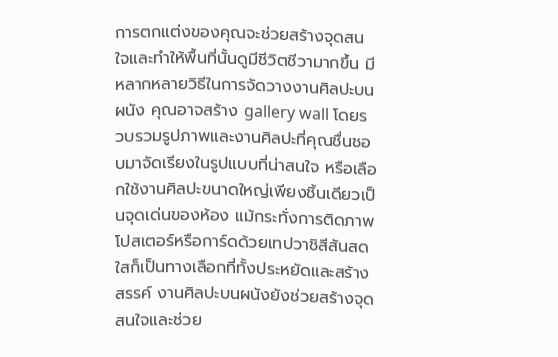การตกแต่งของคุณจะช่วยสร้างจุดสนใจและทำให้พื้นที่นั้นดูมีชีวิตชีวามากขึ้น มีหลากหลายวิธีในการจัดวางงานศิลปะบนผนัง คุณอาจสร้าง gallery wall โดยรวบรวมรูปภาพและงานศิลปะที่คุณชื่นชอบมาจัดเรียงในรูปแบบที่น่าสนใจ หรือเลือกใช้งานศิลปะขนาดใหญ่เพียงชิ้นเดียวเป็นจุดเด่นของห้อง แม้กระทั่งการติดภาพโปสเตอร์หรือการ์ดด้วยเทปวาชิสีสันสดใสก็เป็นทางเลือกที่ทั้งประหยัดและสร้างสรรค์ งานศิลปะบนผนังยังช่วยสร้างจุดสนใจและช่วย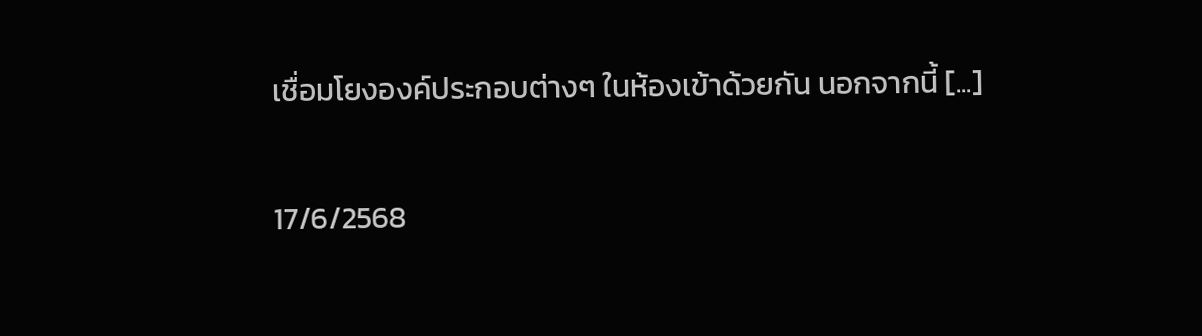เชื่อมโยงองค์ประกอบต่างๆ ในห้องเข้าด้วยกัน นอกจากนี้ [...]

17/6/2568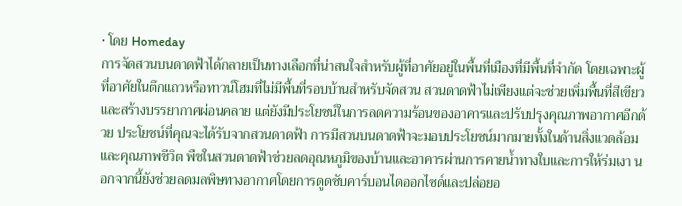• โดย Homeday
การจัดสวนบนดาดฟ้าได้กลายเป็นทางเลือกที่น่าสนใจสำหรับผู้ที่อาศัยอยู่ในพื้นที่เมืองที่มีพื้นที่จำกัด โดยเฉพาะผู้ที่อาศัยในตึกแถวหรือทาวน์โฮมที่ไม่มีพื้นที่รอบบ้านสำหรับจัดสวน สวนดาดฟ้าไม่เพียงแต่จะช่วยเพิ่มพื้นที่สีเขียวและสร้างบรรยากาศผ่อนคลาย แต่ยังมีประโยชน์ในการลดความร้อนของอาคารและปรับปรุงคุณภาพอากาศอีกด้วย ประโยชน์ที่คุณจะได้รับจากสวนดาดฟ้า การมีสวนบนดาดฟ้าจะมอบประโยชน์มากมายทั้งในด้านสิ่งแวดล้อมและคุณภาพชีวิต พืชในสวนดาดฟ้าช่วยลดอุณหภูมิของบ้านและอาคารผ่านการคายน้ำทางใบและการให้ร่มเงา นอกจากนี้ยังช่วยลดมลพิษทางอากาศโดยการดูดซับคาร์บอนไดออกไซด์และปล่อยอ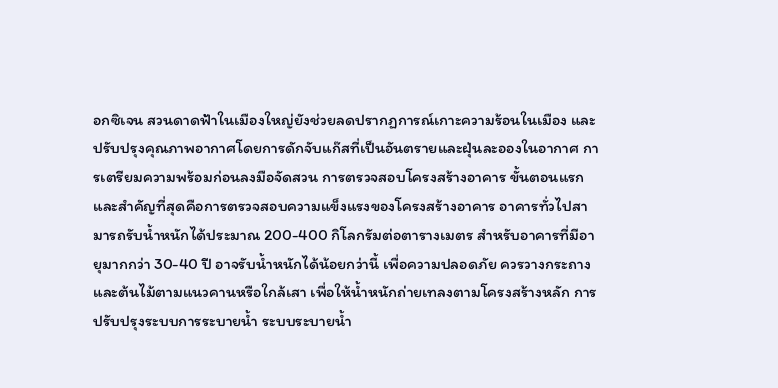อกซิเจน สวนดาดฟ้าในเมืองใหญ่ยังช่วยลดปรากฏการณ์เกาะความร้อนในเมือง และปรับปรุงคุณภาพอากาศโดยการดักจับแก๊สที่เป็นอันตรายและฝุ่นละอองในอากาศ การเตรียมความพร้อมก่อนลงมือจัดสวน การตรวจสอบโครงสร้างอาคาร ขั้นตอนแรกและสำคัญที่สุดคือการตรวจสอบความแข็งแรงของโครงสร้างอาคาร อาคารทั่วไปสามารถรับน้ำหนักได้ประมาณ 200-400 กิโลกรัมต่อตารางเมตร สำหรับอาคารที่มีอายุมากกว่า 30-40 ปี อาจรับน้ำหนักได้น้อยกว่านี้ เพื่อความปลอดภัย ควรวางกระถางและต้นไม้ตามแนวคานหรือใกล้เสา เพื่อให้น้ำหนักถ่ายเทลงตามโครงสร้างหลัก การปรับปรุงระบบการระบายน้ำ ระบบระบายน้ำ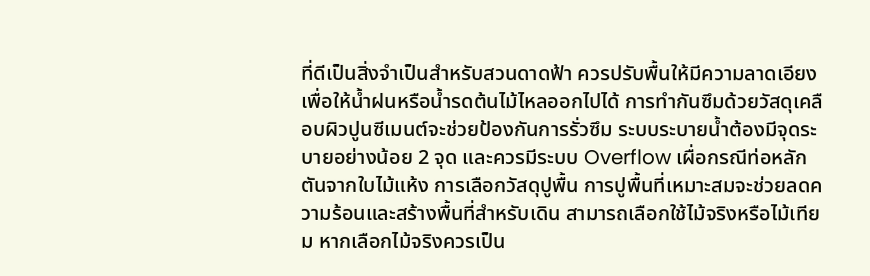ที่ดีเป็นสิ่งจำเป็นสำหรับสวนดาดฟ้า ควรปรับพื้นให้มีความลาดเอียงเพื่อให้น้ำฝนหรือน้ำรดต้นไม้ไหลออกไปได้ การทำกันซึมด้วยวัสดุเคลือบผิวปูนซีเมนต์จะช่วยป้องกันการรั่วซึม ระบบระบายน้ำต้องมีจุดระบายอย่างน้อย 2 จุด และควรมีระบบ Overflow เผื่อกรณีท่อหลักตันจากใบไม้แห้ง การเลือกวัสดุปูพื้น การปูพื้นที่เหมาะสมจะช่วยลดความร้อนและสร้างพื้นที่สำหรับเดิน สามารถเลือกใช้ไม้จริงหรือไม้เทียม หากเลือกไม้จริงควรเป็น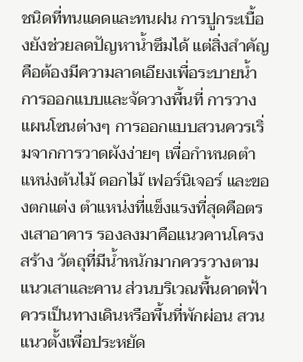ชนิดที่ทนแดดและทนฝน การปูกระเบื้องยังช่วยลดปัญหาน้ำซึมได้ แต่สิ่งสำคัญคือต้องมีความลาดเอียงเพื่อระบายน้ำ การออกแบบและจัดวางพื้นที่ การวางแผนโซนต่างๆ การออกแบบสวนควรเริ่มจากการวาดผังง่ายๆ เพื่อกำหนดตำแหน่งต้นไม้ ดอกไม้ เฟอร์นิเจอร์ และของตกแต่ง ตำแหน่งที่แข็งแรงที่สุดคือตรงเสาอาคาร รองลงมาคือแนวคานโครงสร้าง วัตถุที่มีน้ำหนักมากควรวางตามแนวเสาและคาน ส่วนบริเวณพื้นดาดฟ้าควรเป็นทางเดินหรือพื้นที่พักผ่อน สวนแนวตั้งเพื่อประหยัด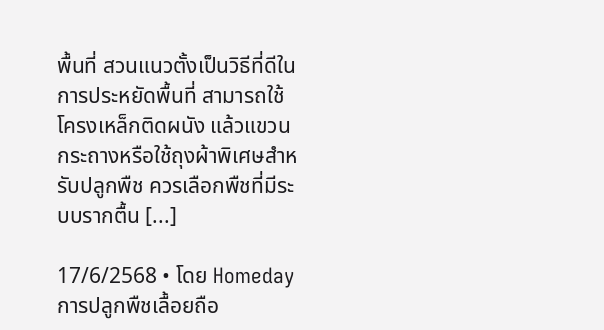พื้นที่ สวนแนวตั้งเป็นวิธีที่ดีในการประหยัดพื้นที่ สามารถใช้โครงเหล็กติดผนัง แล้วแขวนกระถางหรือใช้ถุงผ้าพิเศษสำหรับปลูกพืช ควรเลือกพืชที่มีระบบรากตื้น [...]

17/6/2568 • โดย Homeday
การปลูกพืชเลื้อยถือ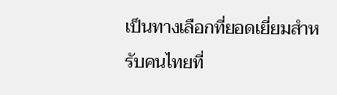เป็นทางเลือกที่ยอดเยี่ยมสำหรับคนไทยที่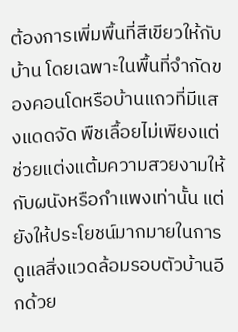ต้องการเพิ่มพื้นที่สีเขียวให้กับบ้าน โดยเฉพาะในพื้นที่จำกัดของคอนโดหรือบ้านแถวที่มีแสงแดดจัด พืชเลื้อยไม่เพียงแต่ช่วยแต่งแต้มความสวยงามให้กับผนังหรือกำแพงเท่านั้น แต่ยังให้ประโยชน์มากมายในการดูแลสิ่งแวดล้อมรอบตัวบ้านอีกด้วย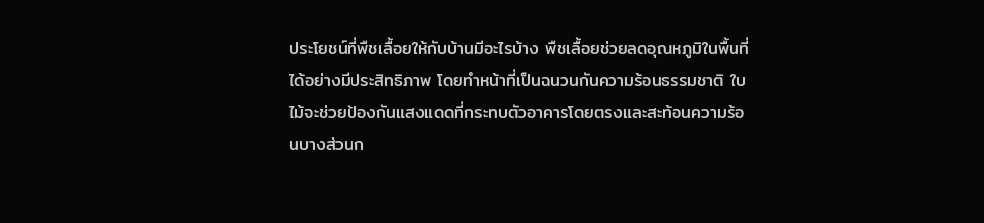ประโยชน์ที่พืชเลื้อยให้กับบ้านมีอะไรบ้าง พืชเลื้อยช่วยลดอุณหภูมิในพื้นที่ได้อย่างมีประสิทธิภาพ โดยทำหน้าที่เป็นฉนวนกันความร้อนธรรมชาติ ใบไม้จะช่วยป้องกันแสงแดดที่กระทบตัวอาคารโดยตรงและสะท้อนความร้อนบางส่วนก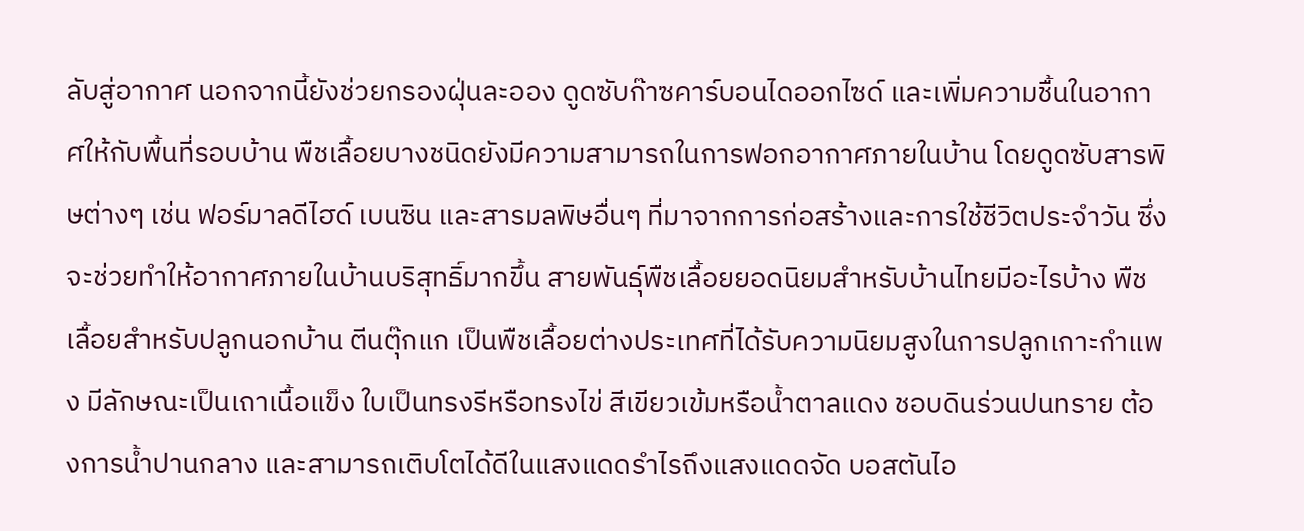ลับสู่อากาศ นอกจากนี้ยังช่วยกรองฝุ่นละออง ดูดซับก๊าซคาร์บอนไดออกไซด์ และเพิ่มความชื้นในอากาศให้กับพื้นที่รอบบ้าน พืชเลื้อยบางชนิดยังมีความสามารถในการฟอกอากาศภายในบ้าน โดยดูดซับสารพิษต่างๆ เช่น ฟอร์มาลดีไฮด์ เบนซิน และสารมลพิษอื่นๆ ที่มาจากการก่อสร้างและการใช้ชีวิตประจำวัน ซึ่งจะช่วยทำให้อากาศภายในบ้านบริสุทธิ์มากขึ้น สายพันธุ์พืชเลื้อยยอดนิยมสำหรับบ้านไทยมีอะไรบ้าง พืชเลื้อยสำหรับปลูกนอกบ้าน ตีนตุ๊กแก เป็นพืชเลื้อยต่างประเทศที่ได้รับความนิยมสูงในการปลูกเกาะกำแพง มีลักษณะเป็นเถาเนื้อแข็ง ใบเป็นทรงรีหรือทรงไข่ สีเขียวเข้มหรือน้ำตาลแดง ชอบดินร่วนปนทราย ต้องการน้ำปานกลาง และสามารถเติบโตได้ดีในแสงแดดรำไรถึงแสงแดดจัด บอสตันไอ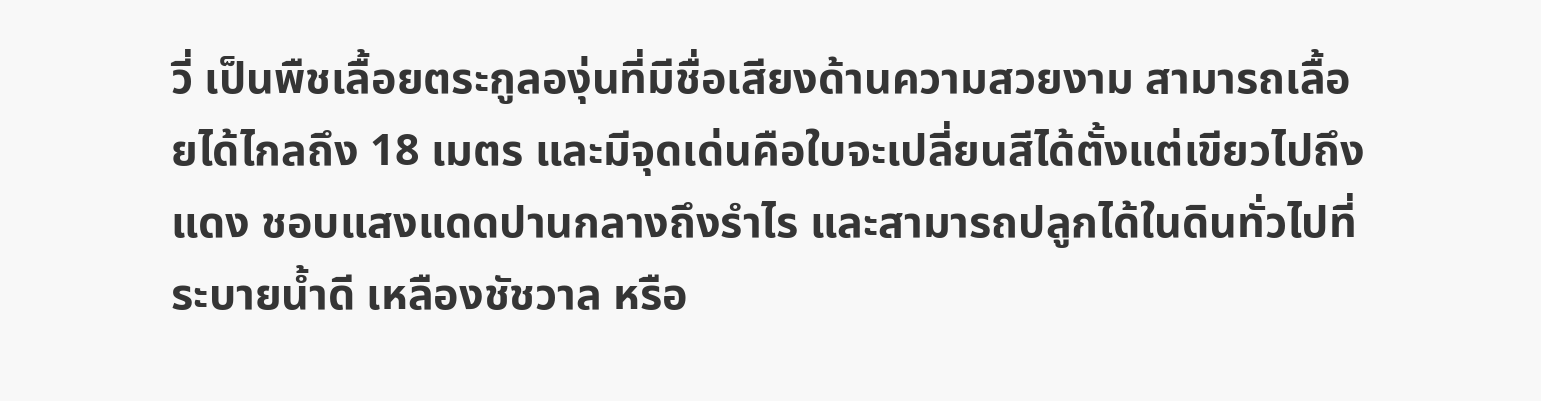วี่ เป็นพืชเลื้อยตระกูลองุ่นที่มีชื่อเสียงด้านความสวยงาม สามารถเลื้อยได้ไกลถึง 18 เมตร และมีจุดเด่นคือใบจะเปลี่ยนสีได้ตั้งแต่เขียวไปถึงแดง ชอบแสงแดดปานกลางถึงรำไร และสามารถปลูกได้ในดินทั่วไปที่ระบายน้ำดี เหลืองชัชวาล หรือ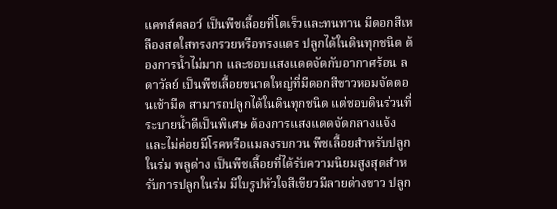แคทส์คลอว์ เป็นพืชเลื้อยที่โตเร็วและทนทาน มีดอกสีเหลืองสดใสทรงกรวยหรือทรงแตร ปลูกได้ในดินทุกชนิด ต้องการน้ำไม่มาก และชอบแสงแดดจัดกับอากาศร้อน ลดาวัลย์ เป็นพืชเลื้อยขนาดใหญ่ที่มีดอกสีขาวหอมจัดตอนเช้ามืด สามารถปลูกได้ในดินทุกชนิด แต่ชอบดินร่วนที่ระบายน้ำดีเป็นพิเศษ ต้องการแสงแดดจัดกลางแจ้งและไม่ค่อยมีโรคหรือแมลงรบกวน พืชเลื้อยสำหรับปลูกในร่ม พลูด่าง เป็นพืชเลื้อยที่ได้รับความนิยมสูงสุดสำหรับการปลูกในร่ม มีใบรูปหัวใจสีเขียวมีลายด่างขาว ปลูก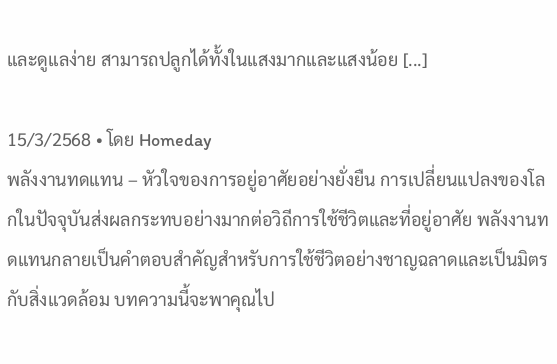และดูแลง่าย สามารถปลูกได้ทั้งในแสงมากและแสงน้อย [...]

15/3/2568 • โดย Homeday
พลังงานทดแทน – หัวใจของการอยู่อาศัยอย่างยั่งยืน การเปลี่ยนแปลงของโลกในปัจจุบันส่งผลกระทบอย่างมากต่อวิถีการใช้ชีวิตและที่อยู่อาศัย พลังงานทดแทนกลายเป็นคำตอบสำคัญสำหรับการใช้ชีวิตอย่างชาญฉลาดและเป็นมิตรกับสิ่งแวดล้อม บทความนี้จะพาคุณไป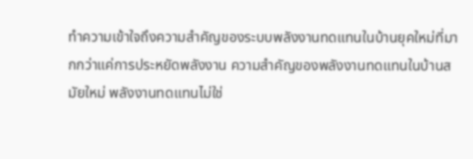ทำความเข้าใจถึงความสำคัญของระบบพลังงานทดแทนในบ้านยุคใหม่ที่มากกว่าแค่การประหยัดพลังงาน ความสำคัญของพลังงานทดแทนในบ้านสมัยใหม่ พลังงานทดแทนไม่ใช่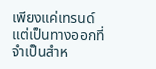เพียงแค่เทรนด์ แต่เป็นทางออกที่จำเป็นสำห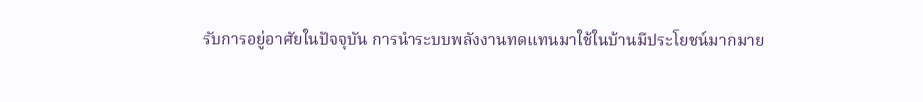รับการอยู่อาศัยในปัจจุบัน การนำระบบพลังงานทดแทนมาใช้ในบ้านมีประโยชน์มากมาย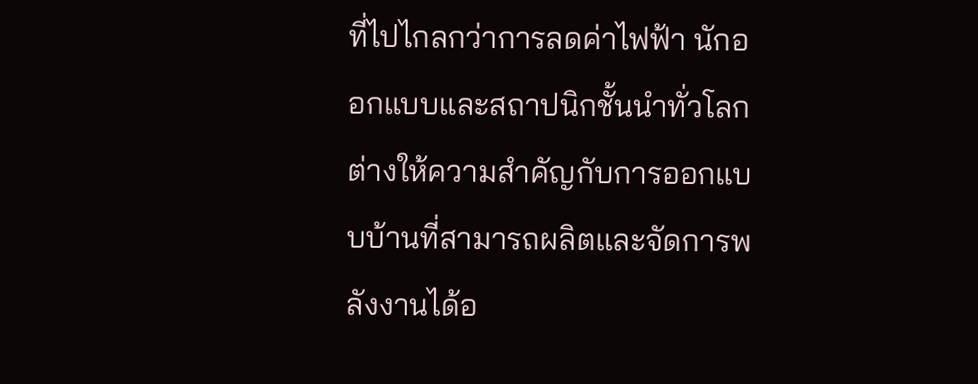ที่ไปไกลกว่าการลดค่าไฟฟ้า นักออกแบบและสถาปนิกชั้นนำทั่วโลกต่างให้ความสำคัญกับการออกแบบบ้านที่สามารถผลิตและจัดการพลังงานได้อ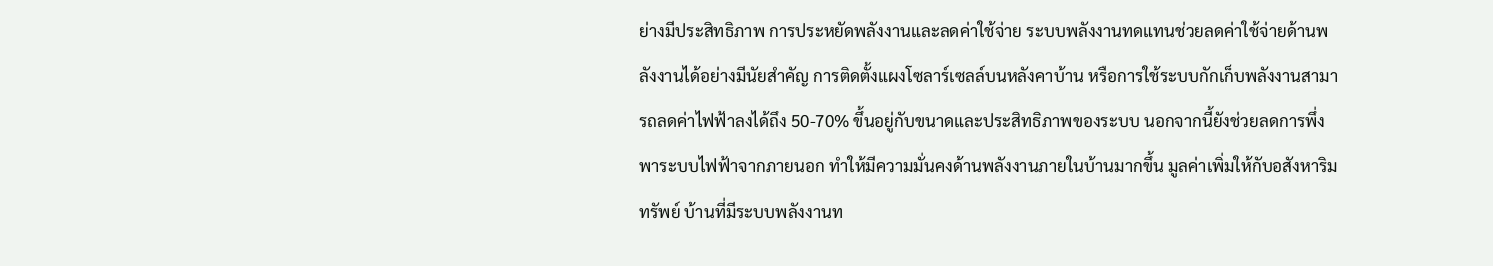ย่างมีประสิทธิภาพ การประหยัดพลังงานและลดค่าใช้จ่าย ระบบพลังงานทดแทนช่วยลดค่าใช้จ่ายด้านพลังงานได้อย่างมีนัยสำคัญ การติดตั้งแผงโซลาร์เซลล์บนหลังคาบ้าน หรือการใช้ระบบกักเก็บพลังงานสามารถลดค่าไฟฟ้าลงได้ถึง 50-70% ขึ้นอยู่กับขนาดและประสิทธิภาพของระบบ นอกจากนี้ยังช่วยลดการพึ่งพาระบบไฟฟ้าจากภายนอก ทำให้มีความมั่นคงด้านพลังงานภายในบ้านมากขึ้น มูลค่าเพิ่มให้กับอสังหาริมทรัพย์ บ้านที่มีระบบพลังงานท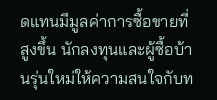ดแทนมีมูลค่าการซื้อขายที่สูงขึ้น นักลงทุนและผู้ซื้อบ้านรุ่นใหม่ให้ความสนใจกับท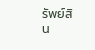รัพย์สิน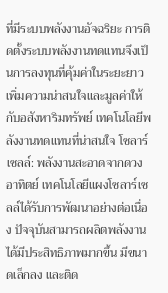ที่มีระบบพลังงานอัจฉริยะ การติดตั้งระบบพลังงานทดแทนจึงเป็นการลงทุนที่คุ้มค่าในระยะยาว เพิ่มความน่าสนใจและมูลค่าให้กับอสังหาริมทรัพย์ เทคโนโลยีพลังงานทดแทนที่น่าสนใจ โซลาร์เซลล์: พลังงานสะอาดจากดวงอาทิตย์ เทคโนโลยีแผงโซลาร์เซลล์ได้รับการพัฒนาอย่างต่อเนื่อง ปัจจุบันสามารถผลิตพลังงานได้มีประสิทธิภาพมากขึ้น มีขนาดเล็กลง และติด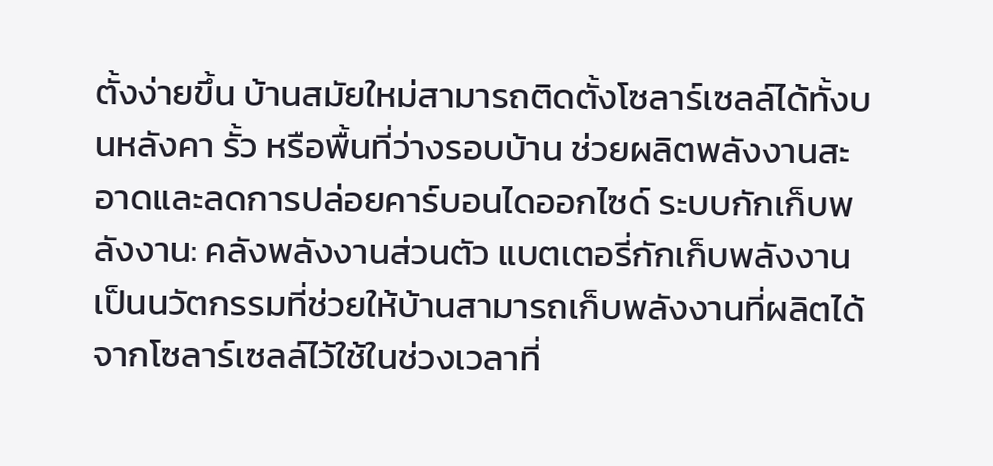ตั้งง่ายขึ้น บ้านสมัยใหม่สามารถติดตั้งโซลาร์เซลล์ได้ทั้งบนหลังคา รั้ว หรือพื้นที่ว่างรอบบ้าน ช่วยผลิตพลังงานสะอาดและลดการปล่อยคาร์บอนไดออกไซด์ ระบบกักเก็บพลังงาน: คลังพลังงานส่วนตัว แบตเตอรี่กักเก็บพลังงานเป็นนวัตกรรมที่ช่วยให้บ้านสามารถเก็บพลังงานที่ผลิตได้จากโซลาร์เซลล์ไว้ใช้ในช่วงเวลาที่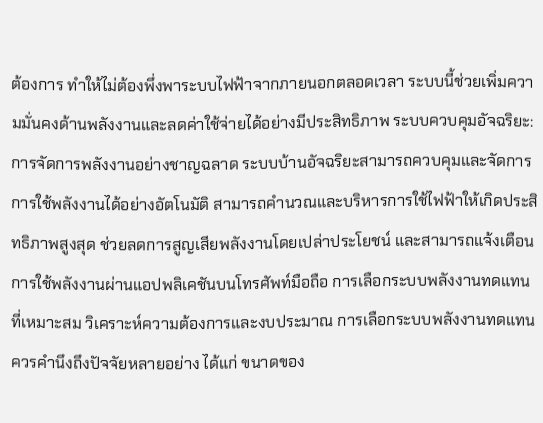ต้องการ ทำให้ไม่ต้องพึ่งพาระบบไฟฟ้าจากภายนอกตลอดเวลา ระบบนี้ช่วยเพิ่มความมั่นคงด้านพลังงานและลดค่าใช้จ่ายได้อย่างมีประสิทธิภาพ ระบบควบคุมอัจฉริยะ: การจัดการพลังงานอย่างชาญฉลาด ระบบบ้านอัจฉริยะสามารถควบคุมและจัดการการใช้พลังงานได้อย่างอัตโนมัติ สามารถคำนวณและบริหารการใช้ไฟฟ้าให้เกิดประสิทธิภาพสูงสุด ช่วยลดการสูญเสียพลังงานโดยเปล่าประโยชน์ และสามารถแจ้งเตือนการใช้พลังงานผ่านแอปพลิเคชันบนโทรศัพท์มือถือ การเลือกระบบพลังงานทดแทนที่เหมาะสม วิเคราะห์ความต้องการและงบประมาณ การเลือกระบบพลังงานทดแทนควรคำนึงถึงปัจจัยหลายอย่าง ได้แก่ ขนาดของ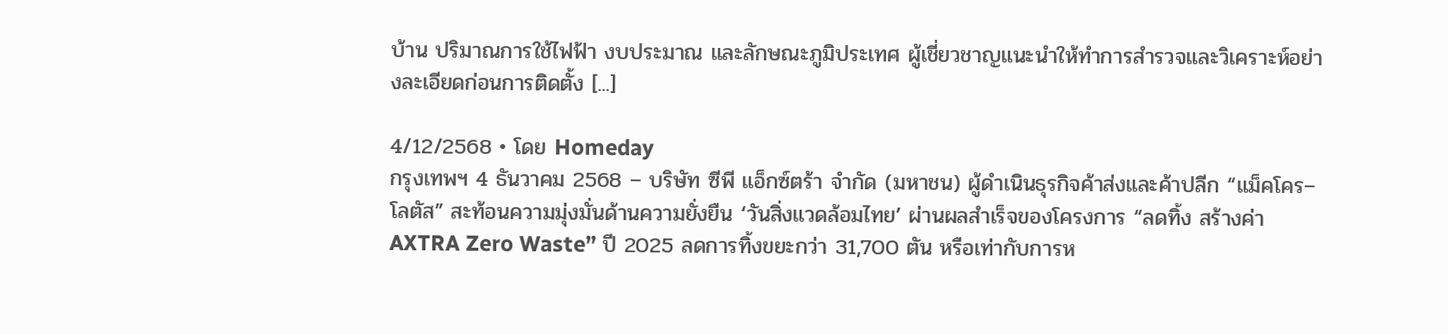บ้าน ปริมาณการใช้ไฟฟ้า งบประมาณ และลักษณะภูมิประเทศ ผู้เชี่ยวชาญแนะนำให้ทำการสำรวจและวิเคราะห์อย่างละเอียดก่อนการติดตั้ง [...]

4/12/2568 • โดย Homeday
กรุงเทพฯ 4 ธันวาคม 2568 – บริษัท ซีพี แอ็กซ์ตร้า จำกัด (มหาชน) ผู้ดำเนินธุรกิจค้าส่งและค้าปลีก “แม็คโคร–โลตัส” สะท้อนความมุ่งมั่นด้านความยั่งยืน ‘วันสิ่งแวดล้อมไทย’ ผ่านผลสำเร็จของโครงการ “ลดทิ้ง สร้างค่า AXTRA Zero Waste” ปี 2025 ลดการทิ้งขยะกว่า 31,700 ตัน หรือเท่ากับการห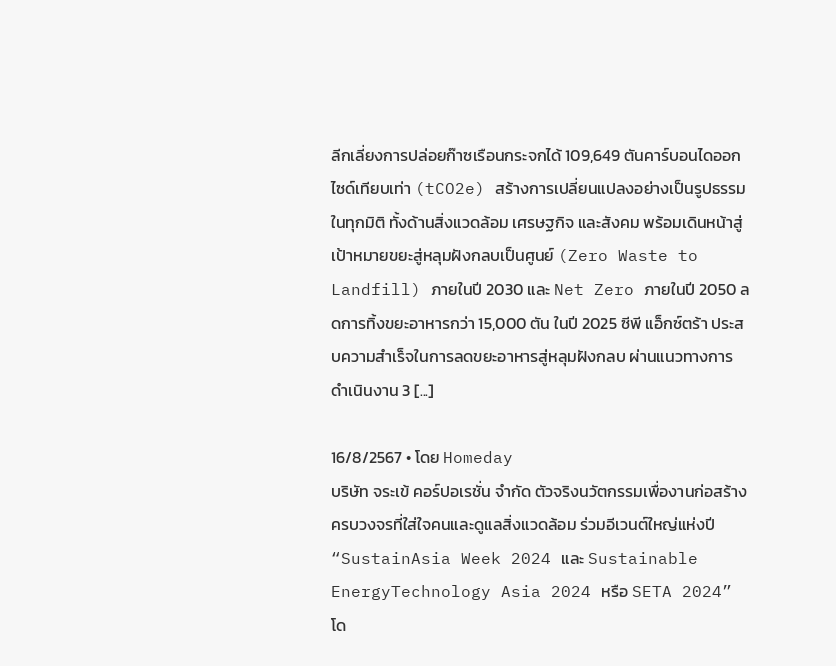ลีกเลี่ยงการปล่อยก๊าซเรือนกระจกได้ 109,649 ตันคาร์บอนไดออกไซด์เทียบเท่า (tCO2e) สร้างการเปลี่ยนแปลงอย่างเป็นรูปธรรมในทุกมิติ ทั้งด้านสิ่งแวดล้อม เศรษฐกิจ และสังคม พร้อมเดินหน้าสู่เป้าหมายขยะสู่หลุมฝังกลบเป็นศูนย์ (Zero Waste to Landfill) ภายในปี 2030 และ Net Zero ภายในปี 2050 ลดการทิ้งขยะอาหารกว่า 15,000 ตัน ในปี 2025 ซีพี แอ็กซ์ตร้า ประสบความสำเร็จในการลดขยะอาหารสู่หลุมฝังกลบ ผ่านแนวทางการดำเนินงาน 3 [...]

16/8/2567 • โดย Homeday
บริษัท จระเข้ คอร์ปอเรชั่น จำกัด ตัวจริงนวัตกรรมเพื่องานก่อสร้างครบวงจรที่ใส่ใจคนและดูแลสิ่งแวดล้อม ร่วมอีเวนต์ใหญ่แห่งปี “SustainAsia Week 2024 และ Sustainable EnergyTechnology Asia 2024 หรือ SETA 2024” โด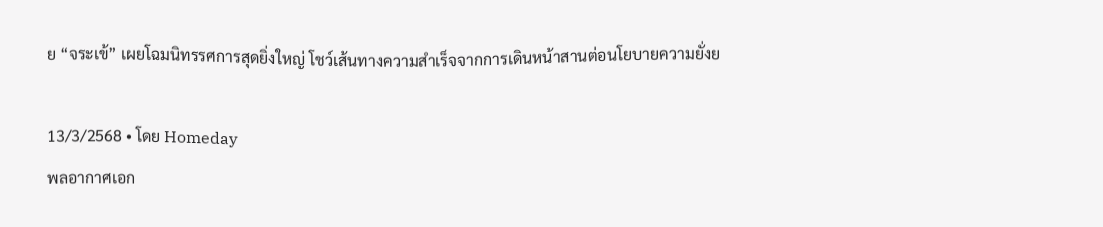ย “จระเข้” เผยโฉมนิทรรศการสุดยิ่งใหญ่ โชว์เส้นทางความสำเร็จจากการเดินหน้าสานต่อนโยบายความยั่งย

13/3/2568 • โดย Homeday
พลอากาศเอก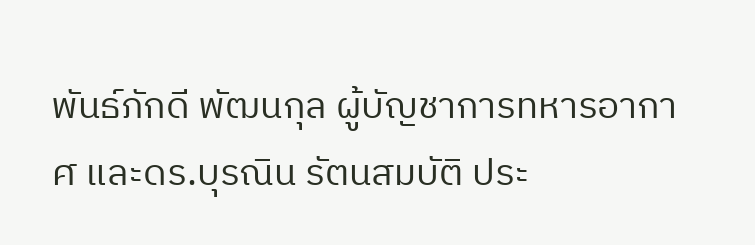พันธ์ภักดี พัฒนกุล ผู้บัญชาการทหารอากาศ และดร.บุรณิน รัตนสมบัติ ประ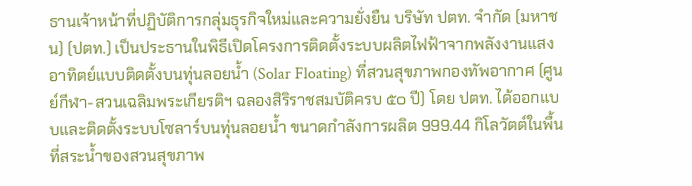ธานเจ้าหน้าที่ปฏิบัติการกลุ่มธุรกิจใหม่และความยั่งยืน บริษัท ปตท. จำกัด (มหาชน) (ปตท.) เป็นประธานในพิธีเปิดโครงการติดตั้งระบบผลิตไฟฟ้าจากพลังงานแสงอาทิตย์แบบติดตั้งบนทุ่นลอยน้ำ (Solar Floating) ที่สวนสุขภาพกองทัพอากาศ (ศูนย์กีฬา-สวนเฉลิมพระเกียรติฯ ฉลองสิริราชสมบัติครบ ๕๐ ปี) โดย ปตท. ได้ออกแบบและติดตั้งระบบโซลาร์บนทุ่นลอยน้ำ ขนาดกำลังการผลิต 999.44 กิโลวัตต์ในพื้นที่สระน้ำของสวนสุขภาพ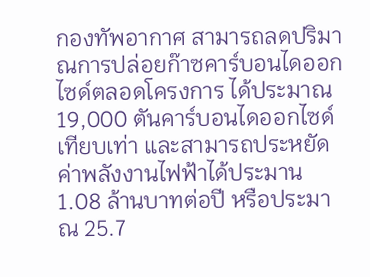กองทัพอากาศ สามารถลดปริมาณการปล่อยก๊าซคาร์บอนไดออกไซด์ตลอดโครงการ ได้ประมาณ 19,000 ตันคาร์บอนไดออกไซด์เทียบเท่า และสามารถประหยัดค่าพลังงานไฟฟ้าได้ประมาน 1.08 ล้านบาทต่อปี หรือประมาณ 25.7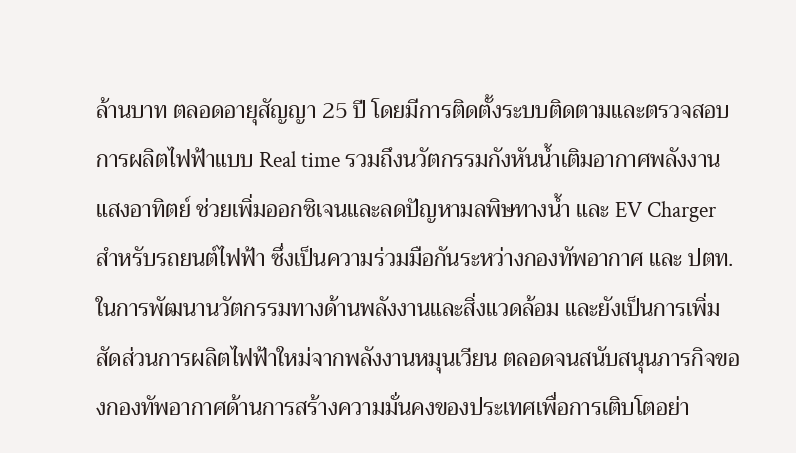ล้านบาท ตลอดอายุสัญญา 25 ปี โดยมีการติดตั้งระบบติดตามและตรวจสอบการผลิตไฟฟ้าแบบ Real time รวมถึงนวัตกรรมกังหันน้ำเติมอากาศพลังงานแสงอาทิตย์ ช่วยเพิ่มออกซิเจนและลดปัญหามลพิษทางน้ำ และ EV Charger สำหรับรถยนต์ไฟฟ้า ซึ่งเป็นความร่วมมือกันระหว่างกองทัพอากาศ และ ปตท. ในการพัฒนานวัตกรรมทางด้านพลังงานและสิ่งแวดล้อม และยังเป็นการเพิ่มสัดส่วนการผลิตไฟฟ้าใหม่จากพลังงานหมุนเวียน ตลอดจนสนับสนุนภารกิจของกองทัพอากาศด้านการสร้างความมั่นคงของประเทศเพื่อการเติบโตอย่า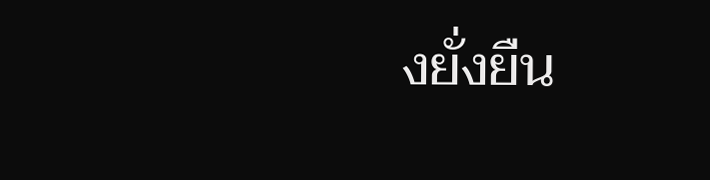งยั่งยืน